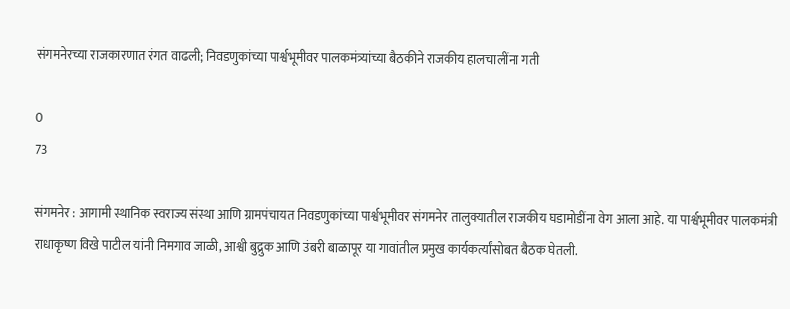संगमनेरच्या राजकारणात रंगत वाढली; निवडणुकांच्या पार्श्वभूमीवर पालकमंत्र्यांच्या बैठकीने राजकीय हालचालींना गती

0
73

संगमनेर : आगामी स्थानिक स्वराज्य संस्था आणि ग्रामपंचायत निवडणुकांच्या पार्श्वभूमीवर संगमनेर तालुक्यातील राजकीय घडामोडींना वेग आला आहे. या पार्श्वभूमीवर पालकमंत्री राधाकृष्ण विखे पाटील यांनी निमगाव जाळी, आश्वी बुद्रुक आणि उंबरी बाळापूर या गावांतील प्रमुख कार्यकर्त्यांसोबत बैठक घेतली.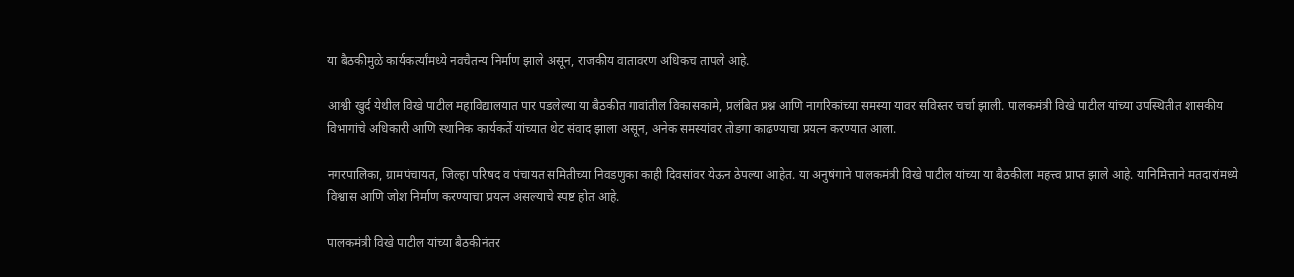या बैठकीमुळे कार्यकर्त्यांमध्ये नवचैतन्य निर्माण झाले असून, राजकीय वातावरण अधिकच तापले आहे.

आश्वी खुर्द येथील विखे पाटील महाविद्यालयात पार पडलेल्या या बैठकीत गावांतील विकासकामे, प्रलंबित प्रश्न आणि नागरिकांच्या समस्या यावर सविस्तर चर्चा झाली. पालकमंत्री विखे पाटील यांच्या उपस्थितीत शासकीय विभागांचे अधिकारी आणि स्थानिक कार्यकर्ते यांच्यात थेट संवाद झाला असून, अनेक समस्यांवर तोडगा काढण्याचा प्रयत्न करण्यात आला.

नगरपालिका, ग्रामपंचायत, जिल्हा परिषद व पंचायत समितीच्या निवडणुका काही दिवसांवर येऊन ठेपल्या आहेत. या अनुषंगाने पालकमंत्री विखे पाटील यांच्या या बैठकीला महत्त्व प्राप्त झाले आहे. यानिमित्ताने मतदारांमध्ये विश्वास आणि जोश निर्माण करण्याचा प्रयत्न असल्याचे स्पष्ट होत आहे.

पालकमंत्री विखे पाटील यांच्या बैठकीनंतर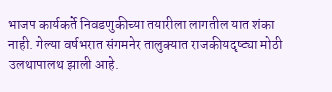भाजप कार्यकर्ते निवडणुकीच्या तयारीला लागतील यात शंका नाही. गेल्या वर्षभरात संगमनेर तालुक्यात राजकीयदृष्ट्या मोठी उलथापालथ झाली आहे.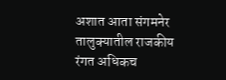अशात आता संगमनेर तालुक्यातील राजकीय रंगत अधिकच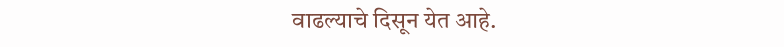वाढल्याचे दिसून येत आहे.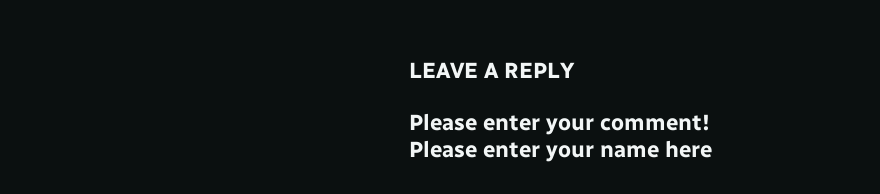LEAVE A REPLY

Please enter your comment!
Please enter your name here